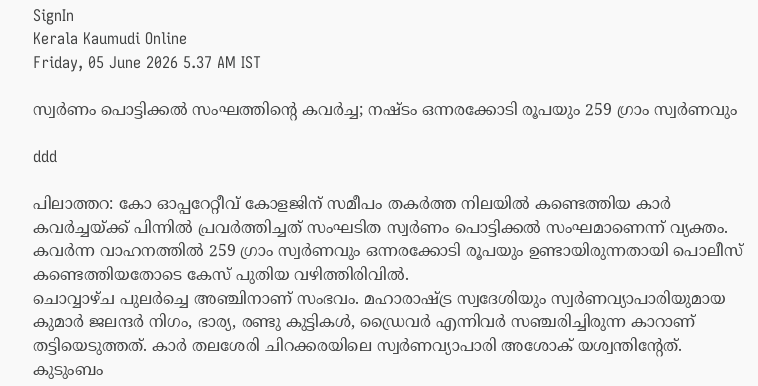SignIn
Kerala Kaumudi Online
Friday, 05 June 2026 5.37 AM IST

സ്വർണം പൊട്ടിക്കൽ സംഘത്തിന്റെ കവർച്ച; നഷ്ടം ഒന്നരക്കോടി രൂപയും 259 ഗ്രാം സ്വർണവും

ddd

പിലാത്തറ: കോ ഓപ്പറേറ്റീവ് കോളജിന് സമീപം തകർത്ത നിലയിൽ കണ്ടെത്തിയ കാർ കവർച്ചയ്ക്ക് പിന്നിൽ പ്രവർത്തിച്ചത് സംഘടിത സ്വർണം പൊട്ടിക്കൽ സംഘമാണെന്ന് വ്യക്തം. കവർന്ന വാഹനത്തിൽ 259 ഗ്രാം സ്വർണവും ഒന്നരക്കോടി രൂപയും ഉണ്ടായിരുന്നതായി പൊലീസ് കണ്ടെത്തിയതോടെ കേസ് പുതിയ വഴിത്തിരിവിൽ.
ചൊവ്വാഴ്ച പുലർച്ചെ അഞ്ചിനാണ് സംഭവം. മഹാരാഷ്ട്ര സ്വദേശിയും സ്വർണവ്യാപാരിയുമായ കുമാർ ജലന്ദർ നിഗം, ഭാര്യ, രണ്ടു കുട്ടികൾ, ഡ്രൈവർ എന്നിവർ സഞ്ചരിച്ചിരുന്ന കാറാണ് തട്ടിയെടുത്തത്. കാർ തലശേരി ചിറക്കരയിലെ സ്വർണവ്യാപാരി അശോക് യശ്വന്തിന്റേത്.
കുടുംബം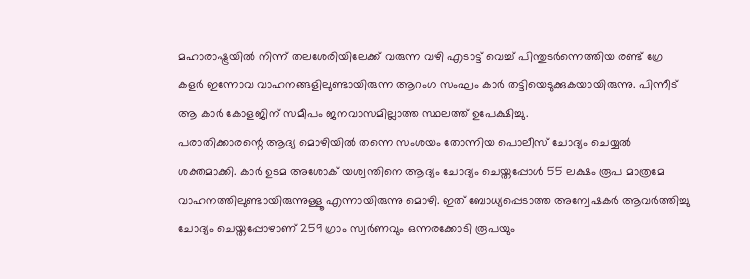മഹാരാഷ്ട്രയിൽ നിന്ന് തലശേരിയിലേക്ക് വരുന്ന വഴി എടാട്ട് വെച്ച് പിന്തുടർന്നെത്തിയ രണ്ട് ഗ്രേ കളർ ഇന്നോവ വാഹനങ്ങളിലുണ്ടായിരുന്ന ആറംഗ സംഘം കാർ തട്ടിയെടുക്കുകയായിരുന്നു. പിന്നീട് ആ കാർ കോളജിന് സമീപം ജനവാസമില്ലാത്ത സ്ഥലത്ത് ഉപേക്ഷിച്ചു.
പരാതിക്കാരന്റെ ആദ്യ മൊഴിയിൽ തന്നെ സംശയം തോന്നിയ പൊലീസ് ചോദ്യം ചെയ്യൽ ശക്തമാക്കി. കാർ ഉടമ അശോക് യശ്വന്തിനെ ആദ്യം ചോദ്യം ചെയ്തപ്പോൾ 55 ലക്ഷം രൂപ മാത്രമേ വാഹനത്തിലുണ്ടായിരുന്നുള്ളൂ എന്നായിരുന്നു മൊഴി. ഇത് ബോധ്യപ്പെടാത്ത അന്വേഷകർ ആവർത്തിച്ചു ചോദ്യം ചെയ്തപ്പോഴാണ് 259 ഗ്രാം സ്വർണവും ഒന്നരക്കോടി രൂപയും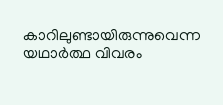കാറിലുണ്ടായിരുന്നുവെന്ന യഥാർത്ഥ വിവരം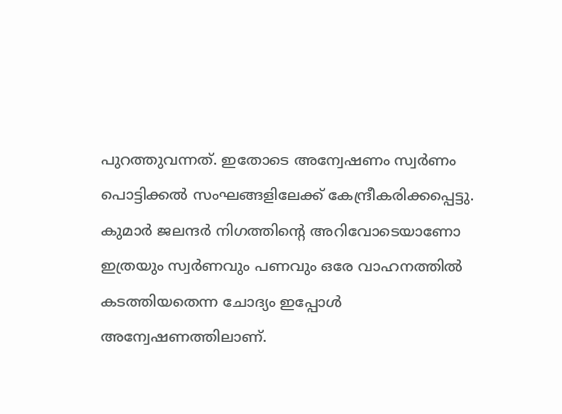പുറത്തുവന്നത്. ഇതോടെ അന്വേഷണം സ്വർണം പൊട്ടിക്കൽ സംഘങ്ങളിലേക്ക് കേന്ദ്രീകരിക്കപ്പെട്ടു.
കുമാർ ജലന്ദർ നിഗത്തിന്റെ അറിവോടെയാണോ ഇത്രയും സ്വർണവും പണവും ഒരേ വാഹനത്തിൽ കടത്തിയതെന്ന ചോദ്യം ഇപ്പോൾ അന്വേഷണത്തിലാണ്.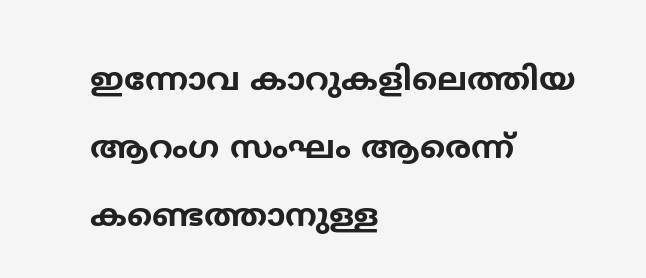ഇന്നോവ കാറുകളിലെത്തിയ ആറംഗ സംഘം ആരെന്ന് കണ്ടെത്താനുള്ള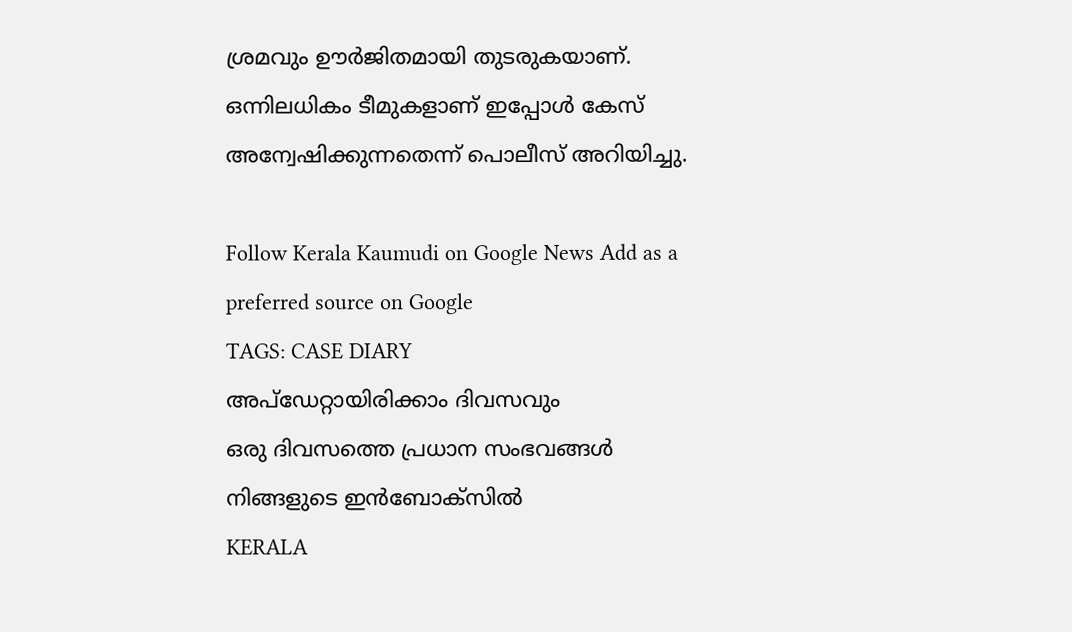ശ്രമവും ഊർജിതമായി തുടരുകയാണ്. ഒന്നിലധികം ടീമുകളാണ് ഇപ്പോൾ കേസ് അന്വേഷിക്കുന്നതെന്ന് പൊലീസ് അറിയിച്ചു.

Follow Kerala Kaumudi on Google News Add as a preferred source on Google
TAGS: CASE DIARY
അപ്ഡേറ്റായിരിക്കാം ദിവസവും
ഒരു ദിവസത്തെ പ്രധാന സംഭവങ്ങൾ നിങ്ങളുടെ ഇൻബോക്സിൽ
KERALA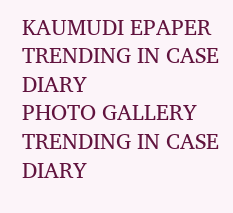KAUMUDI EPAPER
TRENDING IN CASE DIARY
PHOTO GALLERY
TRENDING IN CASE DIARY